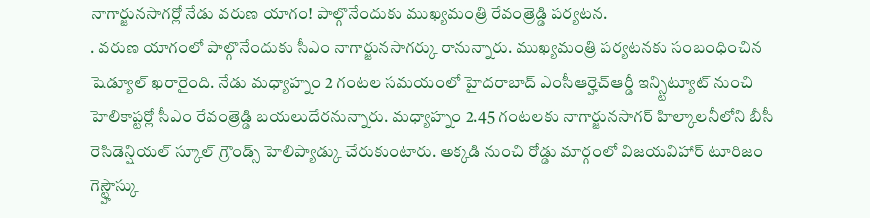నాగార్జునసాగర్లో నేడు వరుణ యాగం! పాల్గొనేందుకు ముఖ్యమంత్రి రేవంత్రెడ్డి పర్యటన.
. వరుణ యాగంలో పాల్గొనేందుకు సీఎం నాగార్జునసాగర్కు రానున్నారు. ముఖ్యమంత్రి పర్యటనకు సంబంధించిన షెడ్యూల్ ఖరారైంది. నేడు మధ్యాహ్నం 2 గంటల సమయంలో హైదరాబాద్ ఎంసీఆర్హెచ్ఆర్డీ ఇన్స్టిట్యూట్ నుంచి హెలికాప్టర్లో సీఎం రేవంత్రెడ్డి బయలుదేరనున్నారు. మధ్యాహ్నం 2.45 గంటలకు నాగార్జునసాగర్ హిల్కాలనీలోని బీసీ రెసిడెన్షియల్ స్కూల్ గ్రౌండ్స్ హెలిప్యాడ్కు చేరుకుంటారు. అక్కడి నుంచి రోడ్డు మార్గంలో విజయవిహార్ టూరిజం గెస్ట్హౌస్కు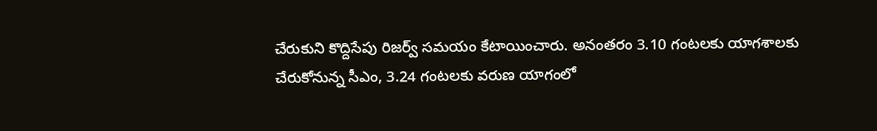చేరుకుని కొద్దిసేపు రిజర్వ్ సమయం కేటాయించారు. అనంతరం 3.10 గంటలకు యాగశాలకు చేరుకోనున్న సీఎం, 3.24 గంటలకు వరుణ యాగంలో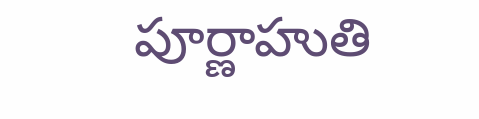పూర్ణాహుతి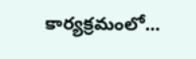కార్యక్రమంలో...